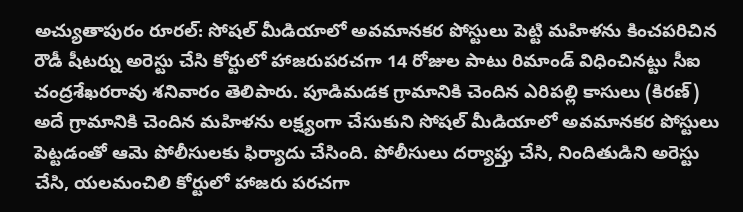అచ్యుతాపురం రూరల్: సోషల్ మీడియాలో అవమానకర పోస్టులు పెట్టి మహిళను కించపరిచిన రౌడీ షీటర్ను అరెస్టు చేసి కోర్టులో హాజరుపరచగా 14 రోజుల పాటు రిమాండ్ విధించినట్టు సీఐ చంద్రశేఖరరావు శనివారం తెలిపారు. పూడిమడక గ్రామానికి చెందిన ఎరిపల్లి కాసులు (కిరణ్) అదే గ్రామానికి చెందిన మహిళను లక్ష్యంగా చేసుకుని సోషల్ మీడియాలో అవమానకర పోస్టులు పెట్టడంతో ఆమె పోలీసులకు ఫిర్యాదు చేసింది. పోలీసులు దర్యాప్తు చేసి, నిందితుడిని అరెస్టు చేసి, యలమంచిలి కోర్టులో హాజరు పరచగా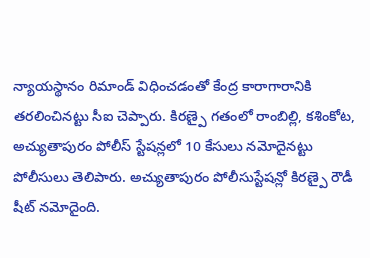న్యాయస్థానం రిమాండ్ విధించడంతో కేంద్ర కారాగారానికి తరలించినట్టు సీఐ చెప్పారు. కిరణ్పై గతంలో రాంబిల్లి, కశింకోట, అచ్యుతాపురం పోలీస్ స్టేషన్లలో 10 కేసులు నమోదైనట్టు పోలీసులు తెలిపారు. అచ్యుతాపురం పోలీసుస్టేషన్లో కిరణ్పై రౌడీ షీట్ నమోదైంది.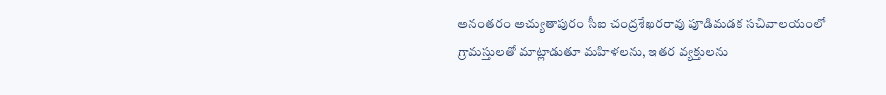అనంతరం అచ్యుతాపురం సీఐ చంద్రశేఖరరావు పూడిమడక సచివాలయంలో గ్రామస్తులతో మాట్లాడుతూ మహిళలను, ఇతర వ్యక్తులను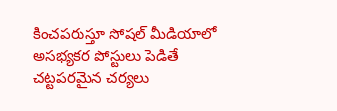కించపరుస్తూ సోషల్ మీడియాలో అసభ్యకర పోస్టులు పెడితే చట్టపరమైన చర్యలు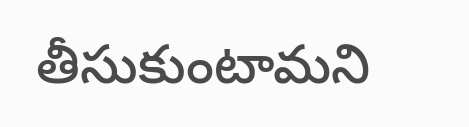తీసుకుంటామని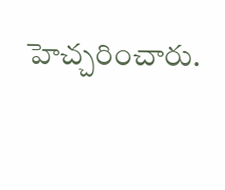హెచ్చరించారు.